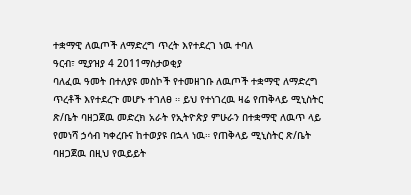ተቋማዊ ለዉጦች ለማድረግ ጥረት እየተደረገ ነዉ ተባለ
ዓርብ፣ ሚያዝያ 4 2011ማስታወቂያ
ባለፈዉ ዓመት በተለያዩ መስኮች የተመዘገቡ ለዉጦች ተቋማዊ ለማድረግ ጥረቶች እየተደረጉ መሆኑ ተገለፀ ። ይህ የተነገረዉ ዛሬ የጠቅላይ ሚኒስትር ጽ/ቤት ባዘጋጀዉ መድረክ አራት የኢትዮጵያ ምሁራን በተቋማዊ ለዉጥ ላይ የመነሻ ኃሳብ ካቀረቡና ከተወያዩ በኋላ ነዉ። የጠቅላይ ሚኒስትር ጽ/ቤት ባዘጋጀዉ በዚህ የዉይይት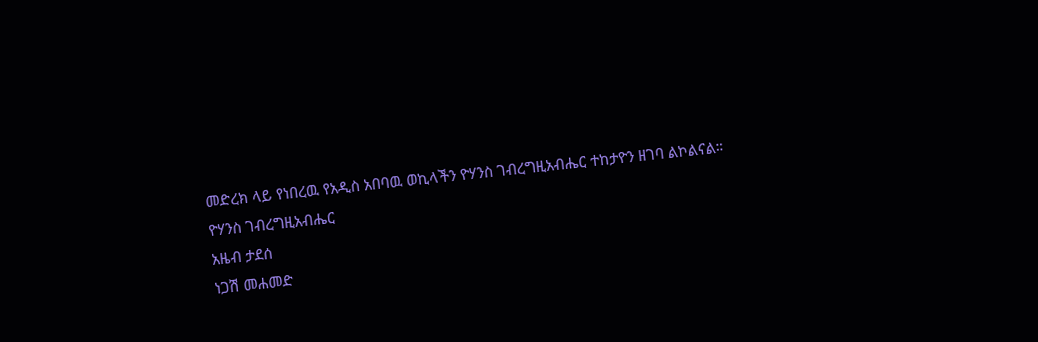መድረክ ላይ የነበረዉ የአዲስ አበባዉ ወኪላችን ዮሃንስ ገብረግዚአብሔር ተከታዮን ዘገባ ልኮልናል።
ዮሃንስ ገብረግዚአብሔር
አዜብ ታደሰ
ነጋሽ መሐመድ